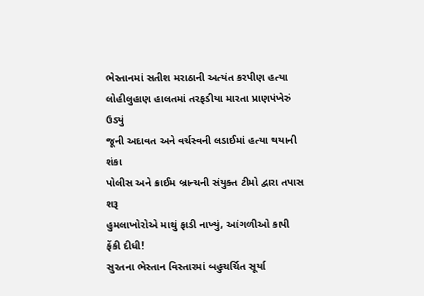ભેસ્તાનમાં સતીશ મરાઠાની અત્યંત કરપીણ હત્યા
લોહીલુહાણ હાલતમાં તરફડીયા મારતા પ્રાણપંખેરું ઉડ્યું
જૂની અદાવત અને વર્ચસ્વની લડાઈમાં હત્યા થયાની શંકા
પોલીસ અને ક્રાઈમ બ્રાન્ચની સંયુક્ત ટીમો દ્વારા તપાસ શરૂ
હુમલાખોરોએ માથું ફાડી નાખ્યું, આંગળીઓ કાપી ફેંકી દીધી!
સુરતના ભેસ્તાન વિસ્તારમાં બહુચર્ચિત સૂર્યા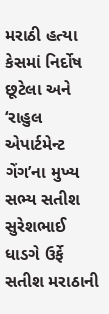મરાઠી હત્યા કેસમાં નિર્દોષ છૂટેલા અને ‘રાહુલ એપાર્ટમેન્ટ ગેંગ’ના મુખ્ય સભ્ય સતીશ સુરેશભાઈ ધાડગે ઉર્ફે સતીશ મરાઠાની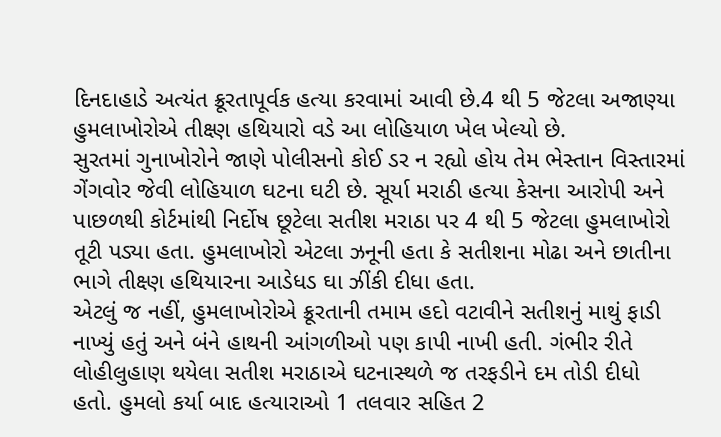દિનદાહાડે અત્યંત ક્રૂરતાપૂર્વક હત્યા કરવામાં આવી છે.4 થી 5 જેટલા અજાણ્યા હુમલાખોરોએ તીક્ષ્ણ હથિયારો વડે આ લોહિયાળ ખેલ ખેલ્યો છે.
સુરતમાં ગુનાખોરોને જાણે પોલીસનો કોઈ ડર ન રહ્યો હોય તેમ ભેસ્તાન વિસ્તારમાં ગેંગવોર જેવી લોહિયાળ ઘટના ઘટી છે. સૂર્યા મરાઠી હત્યા કેસના આરોપી અને પાછળથી કોર્ટમાંથી નિર્દોષ છૂટેલા સતીશ મરાઠા પર 4 થી 5 જેટલા હુમલાખોરો તૂટી પડ્યા હતા. હુમલાખોરો એટલા ઝનૂની હતા કે સતીશના મોઢા અને છાતીના ભાગે તીક્ષ્ણ હથિયારના આડેધડ ઘા ઝીંકી દીધા હતા.
એટલું જ નહીં, હુમલાખોરોએ ક્રૂરતાની તમામ હદો વટાવીને સતીશનું માથું ફાડી નાખ્યું હતું અને બંને હાથની આંગળીઓ પણ કાપી નાખી હતી. ગંભીર રીતે લોહીલુહાણ થયેલા સતીશ મરાઠાએ ઘટનાસ્થળે જ તરફડીને દમ તોડી દીધો હતો. હુમલો કર્યા બાદ હત્યારાઓ 1 તલવાર સહિત 2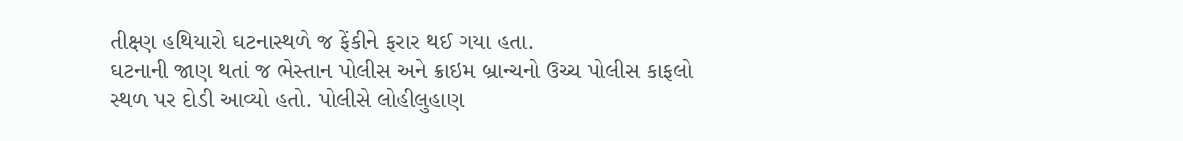તીક્ષ્ણ હથિયારો ઘટનાસ્થળે જ ફેંકીને ફરાર થઈ ગયા હતા.
ઘટનાની જાણ થતાં જ ભેસ્તાન પોલીસ અને ક્રાઇમ બ્રાન્ચનો ઉચ્ચ પોલીસ કાફલો સ્થળ પર દોડી આવ્યો હતો. પોલીસે લોહીલુહાણ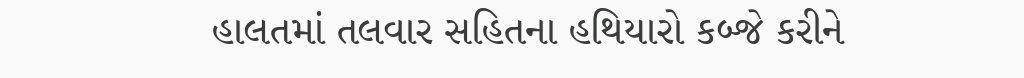હાલતમાં તલવાર સહિતના હથિયારો કબ્જે કરીને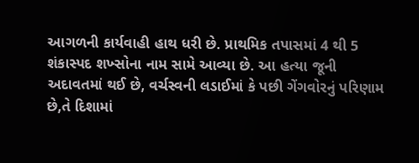આગળની કાર્યવાહી હાથ ધરી છે. પ્રાથમિક તપાસમાં 4 થી 5 શંકાસ્પદ શખ્સોના નામ સામે આવ્યા છે. આ હત્યા જૂની અદાવતમાં થઈ છે, વર્ચસ્વની લડાઈમાં કે પછી ગેંગવોરનું પરિણામ છે,તે દિશામાં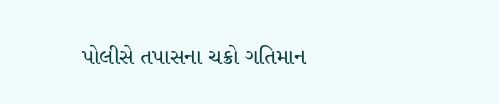પોલીસે તપાસના ચક્રો ગતિમાન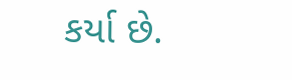કર્યા છે.